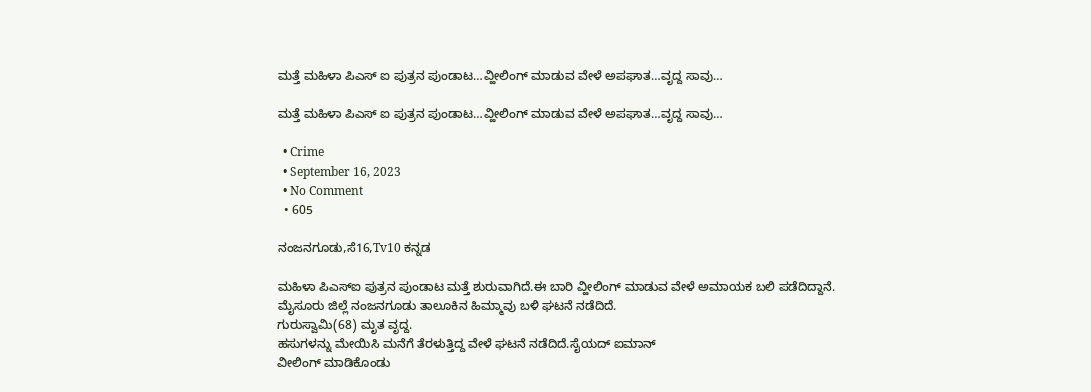ಮತ್ತೆ ಮಹಿಳಾ ಪಿಎಸ್ ಐ ಪುತ್ರನ ಪುಂಡಾಟ…ವ್ಹೀಲಿಂಗ್ ಮಾಡುವ ವೇಳೆ ಅಪಘಾತ…ವೃದ್ದ ಸಾವು…

ಮತ್ತೆ ಮಹಿಳಾ ಪಿಎಸ್ ಐ ಪುತ್ರನ ಪುಂಡಾಟ…ವ್ಹೀಲಿಂಗ್ ಮಾಡುವ ವೇಳೆ ಅಪಘಾತ…ವೃದ್ದ ಸಾವು…

  • Crime
  • September 16, 2023
  • No Comment
  • 605

ನಂಜನಗೂಡು,ಸೆ16,Tv10 ಕನ್ನಡ

ಮಹಿಳಾ ಪಿಎಸ್ಐ ಪುತ್ರನ ಪುಂಡಾಟ ಮತ್ತೆ ಶುರುವಾಗಿದೆ.ಈ ಬಾರಿ ವ್ಹೀಲಿಂಗ್ ಮಾಡುವ ವೇಳೆ ಅಮಾಯಕ ಬಲಿ ಪಡೆದಿದ್ದಾನೆ.
ಮೈಸೂರು ಜಿಲ್ಲೆ ನಂಜನಗೂಡು ತಾಲೂಕಿನ ಹಿಮ್ಮಾವು ಬಳಿ ಘಟನೆ ನಡೆದಿದೆ.
ಗುರುಸ್ವಾಮಿ(68) ಮೃತ ವೃದ್ದ.
ಹಸುಗಳನ್ನು ಮೇಯಿಸಿ ಮನೆಗೆ ತೆರಳುತ್ತಿದ್ದ ವೇಳೆ ಘಟನೆ ನಡೆದಿದೆ.ಸೈಯದ್ ಐಮಾನ್
ವೀಲಿಂಗ್ ಮಾಡಿಕೊಂಡು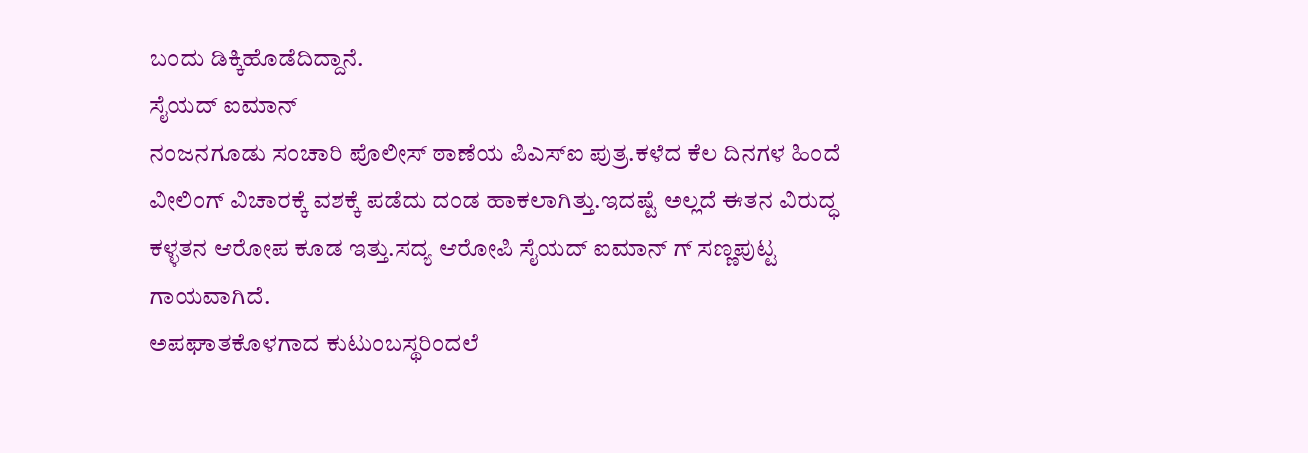ಬಂದು ಡಿಕ್ಕಿಹೊಡೆದಿದ್ದಾನೆ.
ಸೈಯದ್ ಐಮಾನ್
ನಂಜನಗೂಡು ಸಂಚಾರಿ ಪೊಲೀಸ್ ಠಾಣೆಯ ಪಿಎಸ್ಐ ಪುತ್ರ.ಕಳೆದ ಕೆಲ ದಿನಗಳ ಹಿಂದೆ ವೀಲಿಂಗ್ ವಿಚಾರಕ್ಕೆ ವಶಕ್ಕೆ ಪಡೆದು ದಂಡ ಹಾಕಲಾಗಿತ್ತು.ಇದಷ್ಟೆ ಅಲ್ಲದೆ ಈತನ ವಿರುದ್ಧ ಕಳ್ಳತನ ಆರೋಪ ಕೂಡ ಇತ್ತು.ಸದ್ಯ ಆರೋಪಿ‌ ಸೈಯದ್ ಐಮಾನ್ ಗ್ ಸಣ್ಣಪುಟ್ಟ ಗಾಯವಾಗಿದೆ.
ಅಪಘಾತಕೊಳಗಾದ ಕುಟುಂಬಸ್ಥರಿಂದಲೆ‌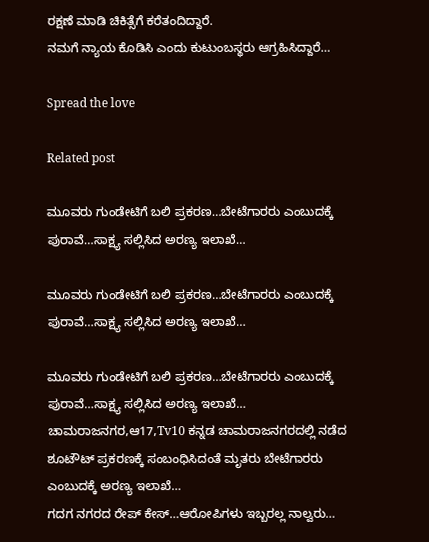ರಕ್ಷಣೆ ಮಾಡಿ ಚಿಕಿತ್ಸೆಗೆ ಕರೆತಂದಿದ್ದಾರೆ.
ನಮಗೆ ನ್ಯಾಯ ಕೊಡಿಸಿ ಎಂದು ಕುಟುಂಬಸ್ಥರು ಆಗ್ರಹಿಸಿದ್ದಾರೆ…

Spread the love

Related post

ಮೂವರು ಗುಂಡೇಟಿಗೆ ಬಲಿ ಪ್ರಕರಣ…ಬೇಟೆಗಾರರು ಎಂಬುದಕ್ಕೆ ಪುರಾವೆ…ಸಾಕ್ಷ್ಯ ಸಲ್ಲಿಸಿದ ಅರಣ್ಯ ಇಲಾಖೆ…

ಮೂವರು ಗುಂಡೇಟಿಗೆ ಬಲಿ ಪ್ರಕರಣ…ಬೇಟೆಗಾರರು ಎಂಬುದಕ್ಕೆ ಪುರಾವೆ…ಸಾಕ್ಷ್ಯ ಸಲ್ಲಿಸಿದ ಅರಣ್ಯ ಇಲಾಖೆ…

ಮೂವರು ಗುಂಡೇಟಿಗೆ ಬಲಿ ಪ್ರಕರಣ…ಬೇಟೆಗಾರರು ಎಂಬುದಕ್ಕೆ ಪುರಾವೆ…ಸಾಕ್ಷ್ಯ ಸಲ್ಲಿಸಿದ ಅರಣ್ಯ ಇಲಾಖೆ… ಚಾಮರಾಜನಗರ,ಆ17,Tv10 ಕನ್ನಡ ಚಾಮರಾಜನಗರದಲ್ಲಿ ನಡೆದ ಶೂಟೌಟ್ ಪ್ರಕರಣಕ್ಕೆ ಸಂಬಂಧಿಸಿದಂತೆ ಮೃತರು ಬೇಟೆಗಾರರು ಎಂಬುದಕ್ಕೆ ಅರಣ್ಯ ಇಲಾಖೆ…
ಗದಗ ನಗರದ ರೇಪ್ ಕೇಸ್…ಆರೋಪಿಗಳು ಇಬ್ಬರಲ್ಲ ನಾಲ್ವರು…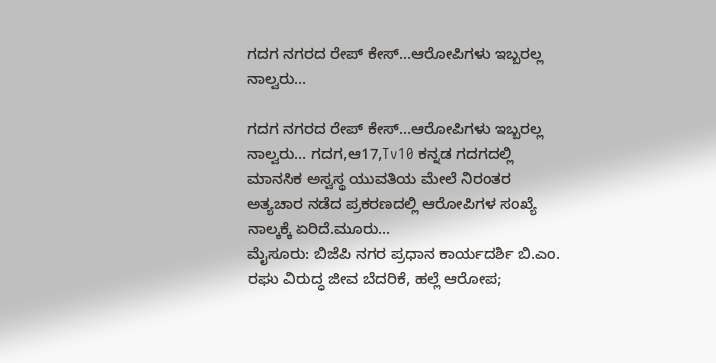ಗದಗ ನಗರದ ರೇಪ್ ಕೇಸ್…ಆರೋಪಿಗಳು ಇಬ್ಬರಲ್ಲ ನಾಲ್ವರು…

ಗದಗ ನಗರದ ರೇಪ್ ಕೇಸ್…ಆರೋಪಿಗಳು ಇಬ್ಬರಲ್ಲ ನಾಲ್ವರು… ಗದಗ,ಆ17,Tv10 ಕನ್ನಡ ಗದಗದಲ್ಲಿ ಮಾನಸಿಕ ಅಸ್ವಸ್ಥ ಯುವತಿಯ ಮೇಲೆ ನಿರಂತರ ಅತ್ಯಚಾರ ನಡೆದ ಪ್ರಕರಣದಲ್ಲಿ ಆರೋಪಿಗಳ ಸಂಖ್ಯೆ ನಾಲ್ಕಕ್ಕೆ ಏರಿದೆ.ಮೂರು…
ಮೈಸೂರು: ಬಿಜೆಪಿ ನಗರ ಪ್ರಧಾನ ಕಾರ್ಯದರ್ಶಿ ಬಿ.ಎಂ. ರಘು ವಿರುದ್ಧ ಜೀವ ಬೆದರಿಕೆ, ಹಲ್ಲೆ ಆರೋಪ;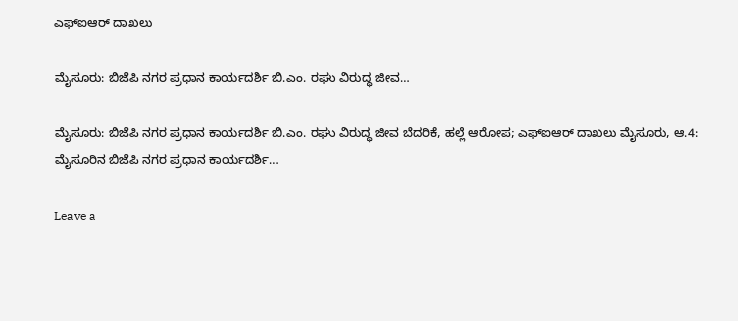ಎಫ್‌ಐಆರ್ ದಾಖಲು

ಮೈಸೂರು: ಬಿಜೆಪಿ ನಗರ ಪ್ರಧಾನ ಕಾರ್ಯದರ್ಶಿ ಬಿ.ಎಂ. ರಘು ವಿರುದ್ಧ ಜೀವ…

ಮೈಸೂರು: ಬಿಜೆಪಿ ನಗರ ಪ್ರಧಾನ ಕಾರ್ಯದರ್ಶಿ ಬಿ.ಎಂ. ರಘು ವಿರುದ್ಧ ಜೀವ ಬೆದರಿಕೆ, ಹಲ್ಲೆ ಆರೋಪ; ಎಫ್‌ಐಆರ್ ದಾಖಲು ಮೈಸೂರು, ಆ.4: ಮೈಸೂರಿನ ಬಿಜೆಪಿ ನಗರ ಪ್ರಧಾನ ಕಾರ್ಯದರ್ಶಿ…

Leave a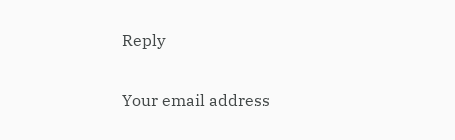Reply

Your email address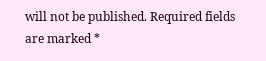will not be published. Required fields are marked *